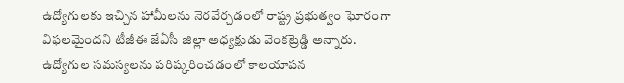ఉద్యోగులకు ఇచ్చిన హామీలను నెరవేర్చడంలో రాష్ట్ర ప్రభుత్వం ఘోరంగా విఫలమైందని టీజీఈ జేఏసీ జిల్లా అధ్యక్షుడు వెంకట్రెడ్డి అన్నారు. ఉద్యోగుల సమస్యలను పరిష్కరించడంలో కాలయాపన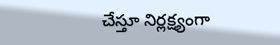చేస్తూ నిర్లక్ష్యంగా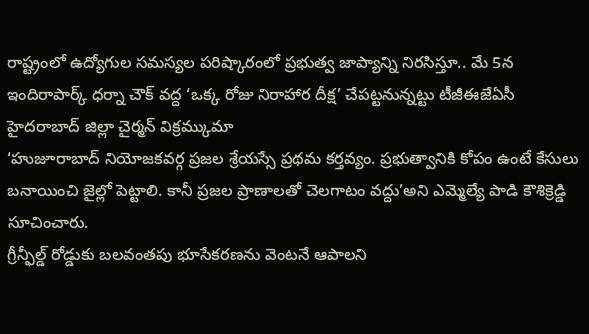రాష్ట్రంలో ఉద్యోగుల సమస్యల పరిష్కారంలో ప్రభుత్వ జాప్యాన్ని నిరసిస్తూ.. మే 5న ఇందిరాపార్క్ ధర్నా చౌక్ వద్ద ‘ఒక్క రోజు నిరాహార దీక్ష’ చేపట్టనున్నట్టు టీజీఈజేఏసీ హైదరాబాద్ జిల్లా చైర్మన్ విక్రమ్కుమా
‘హుజూరాబాద్ నియోజకవర్గ ప్రజల శ్రేయస్సే ప్రథమ కర్తవ్యం. ప్రభుత్వానికి కోపం ఉంటే కేసులు బనాయించి జైల్లో పెట్టాలి. కానీ ప్రజల ప్రాణాలతో చెలగాటం వద్దు’అని ఎమ్మెల్యే పాడి కౌశిక్రెడ్డి సూచించారు.
గ్రీన్ఫీల్డ్ రోడ్డుకు బలవంతపు భూసేకరణను వెంటనే ఆపాలని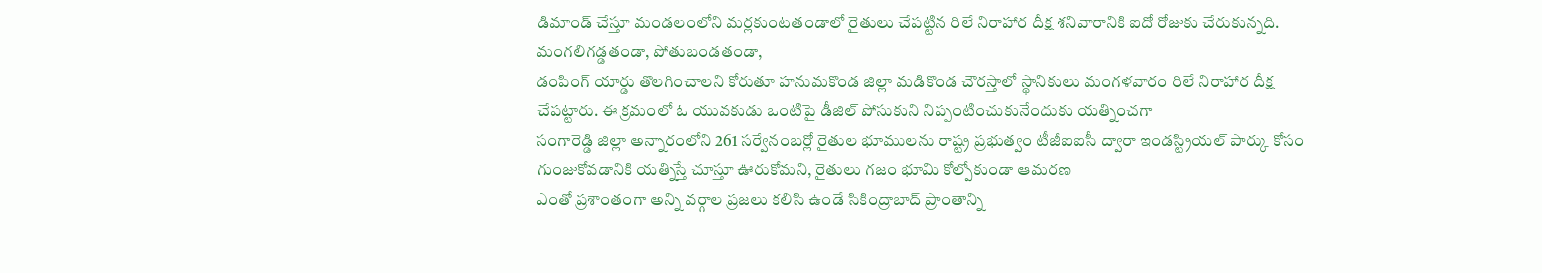డిమాండ్ చేస్తూ మండలంలోని మర్లకుంటతండాలో రైతులు చేపట్టిన రిలే నిరాహార దీక్ష శనివారానికి ఐదో రోజుకు చేరుకున్నది. మంగలిగడ్డతండా, పోతుబండతండా,
డంపింగ్ యార్డు తొలగించాలని కోరుతూ హనుమకొండ జిల్లా మడికొండ చౌరస్తాలో స్థానికులు మంగళవారం రిలే నిరాహార దీక్ష చేపట్టారు. ఈ క్రమంలో ఓ యువకుడు ఒంటిపై డీజిల్ పోసుకుని నిప్పంటించుకునేందుకు యత్నించగా
సంగారెడ్డి జిల్లా అన్నారంలోని 261 సర్వేనంబర్లో రైతుల భూములను రాష్ట్ర ప్రభుత్వం టీజీఐఐసీ ద్వారా ఇండస్ట్రియల్ పార్కు కోసం గుంజుకోవడానికి యత్నిస్తే చూస్తూ ఊరుకోమని, రైతులు గజం భూమి కోల్పోకుండా ఆమరణ
ఎంతో ప్రశాంతంగా అన్ని వర్గాల ప్రజలు కలిసి ఉండే సికింద్రాబాద్ ప్రాంతాన్ని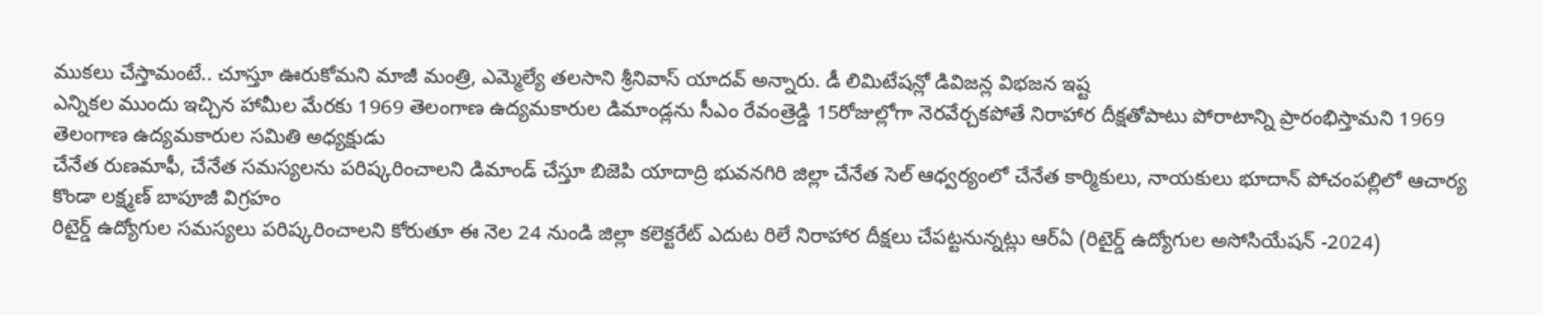ముకలు చేస్తామంటే.. చూస్తూ ఊరుకోమని మాజీ మంత్రి, ఎమ్మెల్యే తలసాని శ్రీనివాస్ యాదవ్ అన్నారు. డీ లిమిటేషన్లో డివిజన్ల విభజన ఇష్ట
ఎన్నికల ముందు ఇచ్చిన హామీల మేరకు 1969 తెలంగాణ ఉద్యమకారుల డిమాండ్లను సీఎం రేవంత్రెడ్డి 15రోజుల్లోగా నెరవేర్చకపోతే నిరాహార దీక్షతోపాటు పోరాటాన్ని ప్రారంభిస్తామని 1969 తెలంగాణ ఉద్యమకారుల సమితి అధ్యక్షుడు
చేనేత రుణమాఫీ, చేనేత సమస్యలను పరిష్కరించాలని డిమాండ్ చేస్తూ బిజెపి యాదాద్రి భువనగిరి జిల్లా చేనేత సెల్ ఆధ్వర్యంలో చేనేత కార్మికులు, నాయకులు భూదాన్ పోచంపల్లిలో ఆచార్య కొండా లక్ష్మణ్ బాపూజీ విగ్రహం
రిటైర్డ్ ఉద్యోగుల సమస్యలు పరిష్కరించాలని కోరుతూ ఈ నెల 24 నుండి జిల్లా కలెక్టరేట్ ఎదుట రిలే నిరాహార దీక్షలు చేపట్టనున్నట్లు ఆర్ఏ (రిటైర్డ్ ఉద్యోగుల అసోసియేషన్ -2024)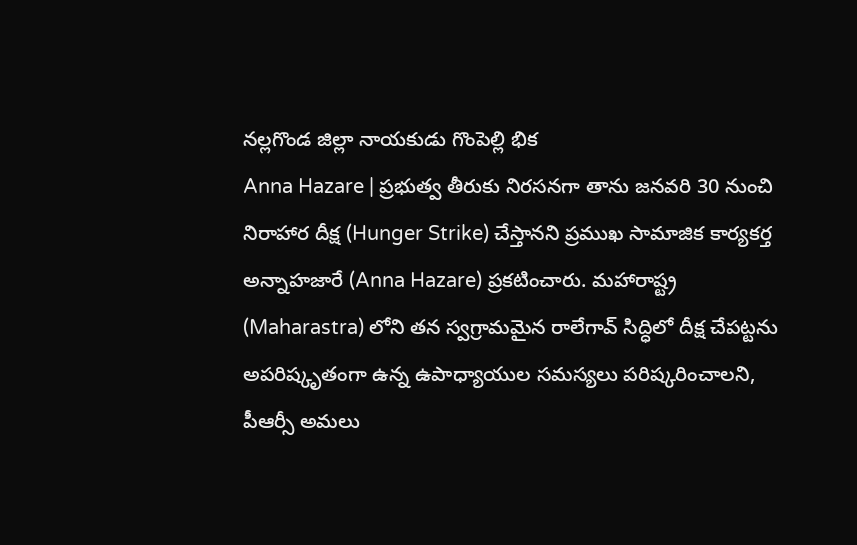నల్లగొండ జిల్లా నాయకుడు గొంపెల్లి భిక
Anna Hazare | ప్రభుత్వ తీరుకు నిరసనగా తాను జనవరి 30 నుంచి నిరాహార దీక్ష (Hunger Strike) చేస్తానని ప్రముఖ సామాజిక కార్యకర్త అన్నాహజారే (Anna Hazare) ప్రకటించారు. మహారాష్ట్ర (Maharastra) లోని తన స్వగ్రామమైన రాలేగావ్ సిద్ధిలో దీక్ష చేపట్టను
అపరిష్కృతంగా ఉన్న ఉపాధ్యాయుల సమస్యలు పరిష్కరించాలని, పీఆర్సీ అమలు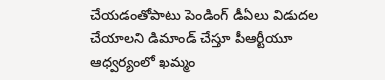చేయడంతోపాటు పెండింగ్ డీఏలు విడుదల చేయాలని డిమాండ్ చేస్తూ పీఆర్టీయూ ఆధ్వర్యంలో ఖమ్మం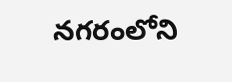నగరంలోని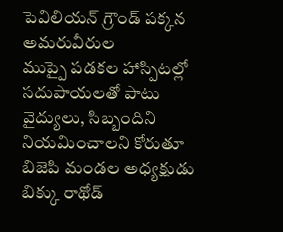పెవిలియన్ గ్రౌండ్ పక్కన అమరువీరుల
ముప్పై పడకల హాస్పిటల్లో సదుపాయలతో పాటు వైద్యులు, సిబ్బందిని నియమించాలని కోరుతూ బిజెపి మండల అధ్యక్షుడు బిక్కు రాథోడ్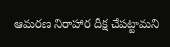ఆమరణ నిరాహార దీక్ష చేపట్టామని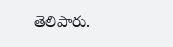తెలిపారు.